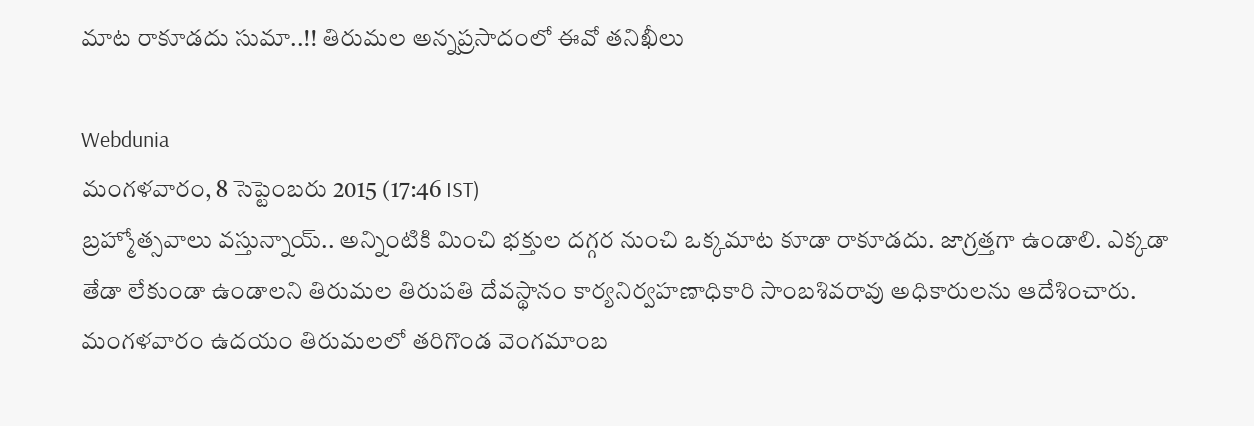మాట రాకూడదు సుమా..!! తిరుమల అన్నప్రసాదంలో ఈవో తనిఖీలు

Webdunia
మంగళవారం, 8 సెప్టెంబరు 2015 (17:46 IST)
బ్రహ్మోత్సవాలు వస్తున్నాయ్.. అన్నింటికి మించి భక్తుల దగ్గర నుంచి ఒక్కమాట కూడా రాకూడదు. జాగ్రత్తగా ఉండాలి. ఎక్కడా తేడా లేకుండా ఉండాలని తిరుమల తిరుపతి దేవస్థానం కార్యనిర్వహణాధికారి సాంబశివరావు అధికారులను ఆదేశించారు. మంగళవారం ఉదయం తిరుమలలో తరిగొండ వెంగమాంబ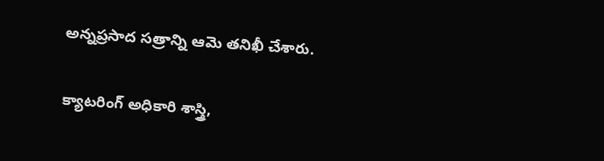అన్నప్రసాద సత్రాన్ని ఆమె తనిఖీ చేశారు.

క్యాటరింగ్ అధికారి శాస్త్రి,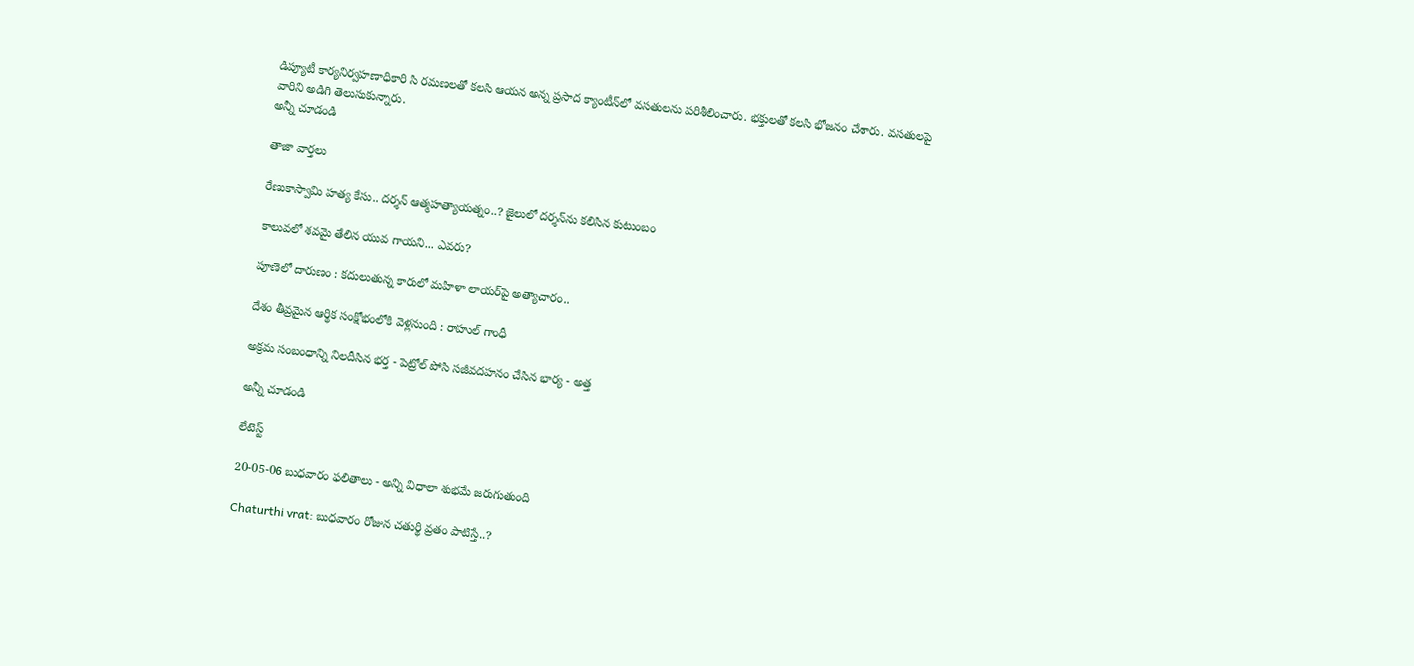డిప్యూటీ కార్యనిర్వహణాధికారి సి రమణలతో కలసి ఆయన అన్న ప్రసాద క్యాంటీన్‌లో వసతులను పరిశీలించారు. భక్తులతో కలసి భోజనం చేశారు. వసతులపై వారిని అడిగి తెలుసుకున్నారు.
అన్నీ చూడండి

తాజా వార్తలు

రేణుకాస్వామి హత్య కేసు.. దర్శన్ ఆత్మహత్యాయత్నం..? జైలులో దర్శన్‌ను కలిసిన కుటుంబం

కాలువలో శవమై తేలిన యువ గాయని... ఎవరు?

పూణెలో దారుణం : కదులుతున్న కారులో మహిళా లాయర్‌పై అత్యాచారం..

దేశం తీవ్రమైన ఆర్థిక సంక్షోభంలోకి వెళ్లనుంది : రాహుల్ గాంధీ

అక్రమ సంబంధాన్ని నిలదీసిన భర్త - పెట్రోల్ పోసి సజీవదహనం చేసిన భార్య - అత్త

అన్నీ చూడండి

లేటెస్ట్

20-05-06 బుధవారం ఫలితాలు - అన్ని విధాలా శుభమే జరుగుతుంది

Chaturthi vrat: బుధవారం రోజున చతుర్థి వ్రతం పాటిస్తే..?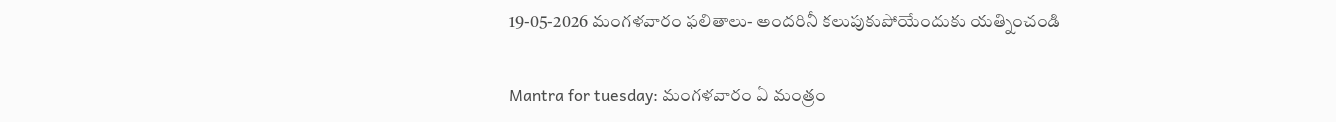19-05-2026 మంగళవారం ఫలితాలు- అందరినీ కలుపుకుపోయేందుకు యత్నించండి

Mantra for tuesday: మంగళవారం ఏ మంత్రం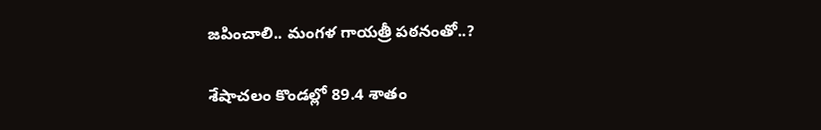జపించాలి.. మంగళ గాయత్రీ పఠనంతో..?

శేషాచలం కొండల్లో 89.4 శాతం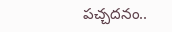పచ్చదనం..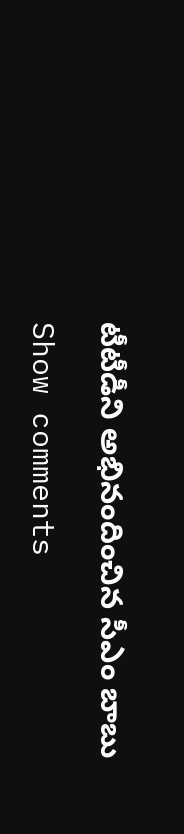టీటీడీని అభినందించిన సీఎం బాబు

Show comments